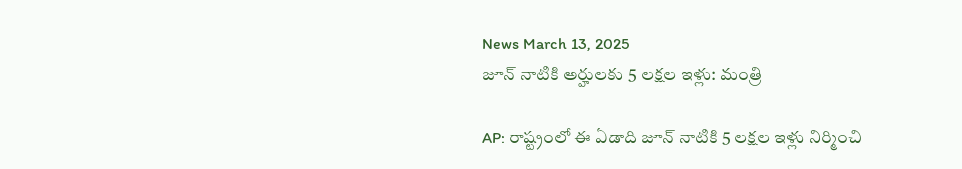News March 13, 2025
జూన్ నాటికి అర్హులకు 5 లక్షల ఇళ్లు: మంత్రి

AP: రాష్ట్రంలో ఈ ఏడాది జూన్ నాటికి 5 లక్షల ఇళ్లు నిర్మించి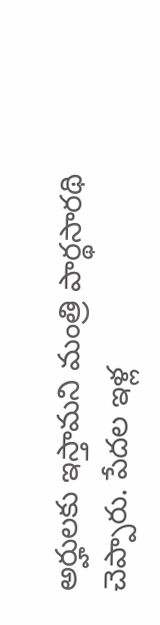అర్హులకు ఇస్తామని మంత్రి పార్థసారథి చెప్పారు. పేదల ఇళ్ల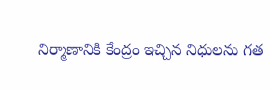నిర్మాణానికి కేంద్రం ఇచ్చిన నిధులను గత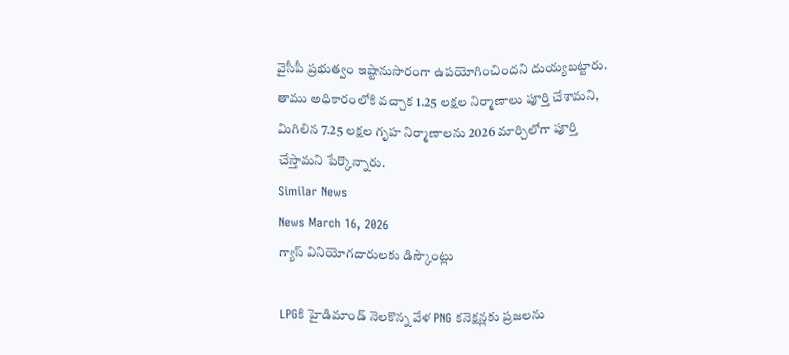వైసీపీ ప్రభుత్వం ఇష్టానుసారంగా ఉపయోగించిందని దుయ్యబట్టారు. తాము అధికారంలోకి వచ్చాక 1.25 లక్షల నిర్మాణాలు పూర్తి చేశామని, మిగిలిన 7.25 లక్షల గృహ నిర్మాణాలను 2026 మార్చిలోగా పూర్తి చేస్తామని పేర్కొన్నారు.
Similar News
News March 16, 2026
గ్యాస్ వినియోగదారులకు డిస్కౌంట్లు

LPGకి హైడిమాండ్ నెలకొన్న వేళ PNG కనెక్షన్లకు ప్రజలను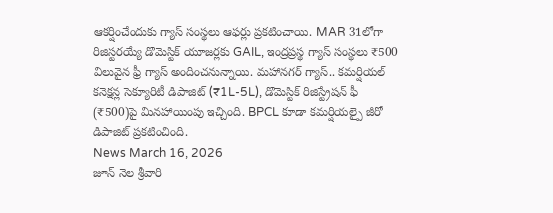ఆకర్షించేందుకు గ్యాస్ సంస్థలు ఆఫర్లు ప్రకటించాయి. MAR 31లోగా రిజిస్టరయ్యే డొమెస్టిక్ యూజర్లకు GAIL, ఇంద్రప్రస్థ గ్యాస్ సంస్థలు ₹500 విలువైన ఫ్రీ గ్యాస్ అందించనున్నాయి. మహానగర్ గ్యాస్.. కమర్షియల్ కనెక్షన్ల సెక్యూరిటీ డిపాజిట్ (₹1L-5L), డొమెస్టిక్ రిజిస్ట్రేషన్ ఫీ (₹500)పై మినహాయింపు ఇచ్చింది. BPCL కూడా కమర్షియల్పై జీరో డిపాజిట్ ప్రకటించింది.
News March 16, 2026
జూన్ నెల శ్రీవారి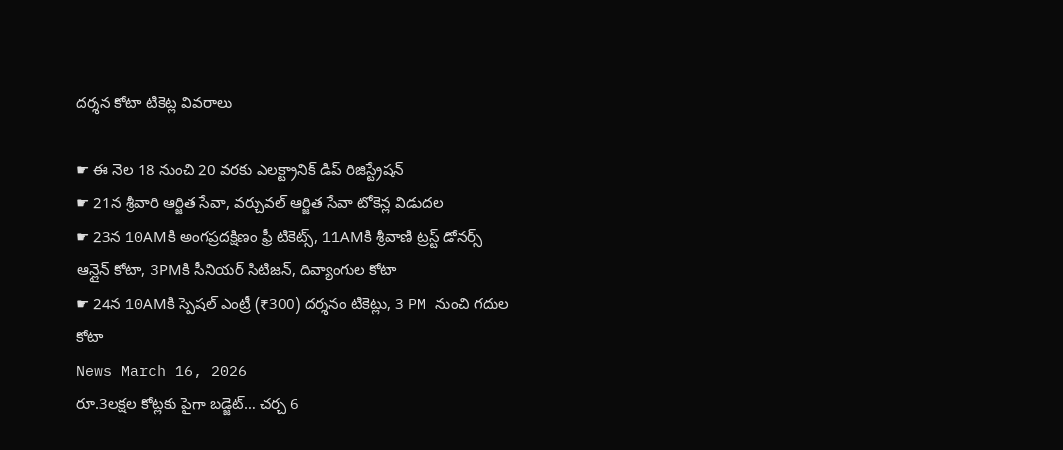దర్శన కోటా టికెట్ల వివరాలు

☛ ఈ నెల 18 నుంచి 20 వరకు ఎలక్ట్రానిక్ డిప్ రిజిస్ట్రేషన్
☛ 21న శ్రీవారి ఆర్జిత సేవా, వర్చువల్ ఆర్జిత సేవా టోకెన్ల విడుదల
☛ 23న 10AMకి అంగప్రదక్షిణం ఫ్రీ టికెట్స్, 11AMకి శ్రీవాణి ట్రస్ట్ డోనర్స్ ఆన్లైన్ కోటా, 3PMకి సీనియర్ సిటిజన్, దివ్యాంగుల కోటా
☛ 24న 10AMకి స్పెషల్ ఎంట్రీ (₹300) దర్శనం టికెట్లు, 3 PM నుంచి గదుల కోటా
News March 16, 2026
రూ.3లక్షల కోట్లకు పైగా బడ్జెట్… చర్చ 6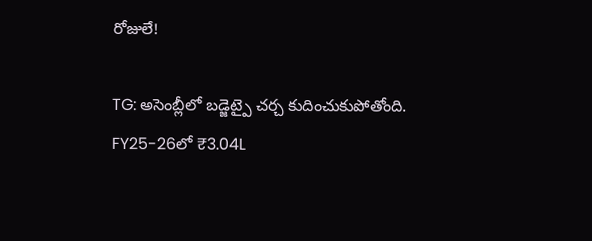రోజులే!

TG: అసెంబ్లీలో బడ్జెట్పై చర్చ కుదించుకుపోతోంది. FY25-26లో ₹3.04L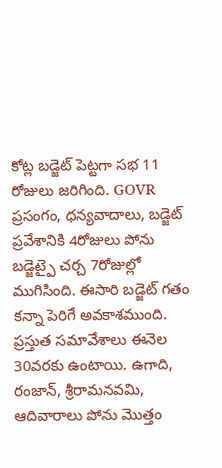కోట్ల బడ్జెట్ పెట్టగా సభ 11 రోజులు జరిగింది. GOVR ప్రసంగం, ధన్యవాదాలు, బడ్జెట్ ప్రవేశానికి 4రోజులు పోను బడ్జెట్పై చర్చ 7రోజుల్లో ముగిసింది. ఈసారి బడ్జెట్ గతం కన్నా పెరిగే అవకాశముంది. ప్రస్తుత సమావేశాలు ఈనెల 30వరకు ఉంటాయి. ఉగాది, రంజాన్, శ్రీరామనవమి, ఆదివారాలు పోను మొత్తం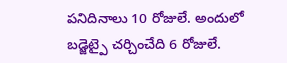పనిదినాలు 10 రోజులే. అందులో బడ్జెట్పై చర్చించేది 6 రోజులే.